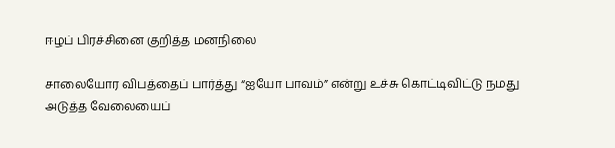ஈழப் பிரச்சினை குறித்த மனநிலை

சாலையோர விபத்தைப் பார்த்து “ஐயோ பாவம்” என்று உச்சு கொட்டிவிட்டு நமது அடுத்த வேலையைப்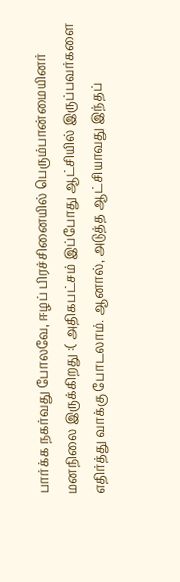பார்க்க நகர்வது போலவே, ஈழப் பிரச்சினையில் பெரும்பான்மையினர் மனநிலை இருக்கிறது :( அதிகபட்சம் இப்போது ஆட்சியில் இருப்பவர்களை எதிர்த்து வாக்கு போடலாம். ஆனால், அடுத்த ஆட்சியாவது இந்தப்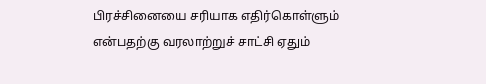பிரச்சினையை சரியாக எதிர்கொள்ளும் என்பதற்கு வரலாற்றுச் சாட்சி ஏதும்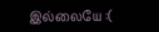இல்லையே :(